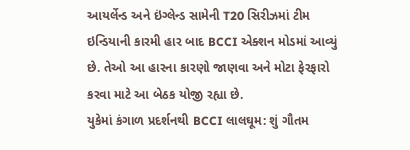આયર્લેન્ડ અને ઇંગ્લેન્ડ સામેની T20 સિરીઝમાં ટીમ ઇન્ડિયાની કારમી હાર બાદ BCCI એક્શન મોડમાં આવ્યું છે. તેઓ આ હારના કારણો જાણવા અને મોટા ફેરફારો કરવા માટે આ બેઠક યોજી રહ્યા છે.
યુકેમાં કંગાળ પ્રદર્શનથી BCCI લાલઘૂમ: શું ગૌતમ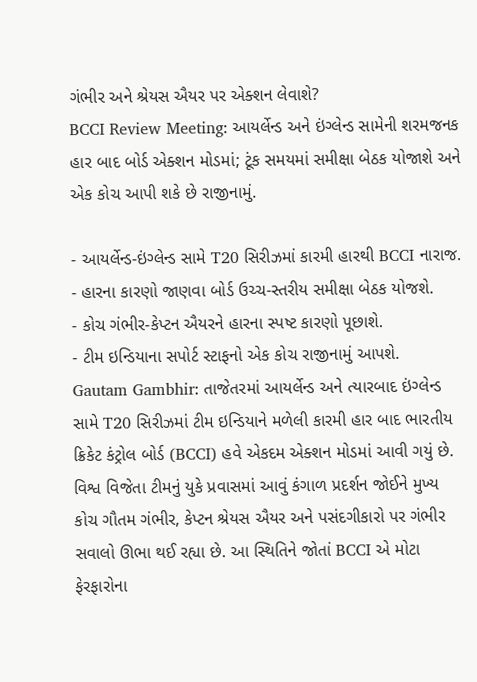ગંભીર અને શ્રેયસ ઐયર પર એક્શન લેવાશે?
BCCI Review Meeting: આયર્લેન્ડ અને ઇંગ્લેન્ડ સામેની શરમજનક હાર બાદ બોર્ડ એક્શન મોડમાં; ટૂંક સમયમાં સમીક્ષા બેઠક યોજાશે અને એક કોચ આપી શકે છે રાજીનામું.

- આયર્લેન્ડ-ઇંગ્લેન્ડ સામે T20 સિરીઝમાં કારમી હારથી BCCI નારાજ.
- હારના કારણો જાણવા બોર્ડ ઉચ્ચ-સ્તરીય સમીક્ષા બેઠક યોજશે.
- કોચ ગંભીર-કેપ્ટન ઐયરને હારના સ્પષ્ટ કારણો પૂછાશે.
- ટીમ ઇન્ડિયાના સપોર્ટ સ્ટાફનો એક કોચ રાજીનામું આપશે.
Gautam Gambhir: તાજેતરમાં આયર્લેન્ડ અને ત્યારબાદ ઇંગ્લેન્ડ સામે T20 સિરીઝમાં ટીમ ઇન્ડિયાને મળેલી કારમી હાર બાદ ભારતીય ક્રિકેટ કંટ્રોલ બોર્ડ (BCCI) હવે એકદમ એક્શન મોડમાં આવી ગયું છે. વિશ્વ વિજેતા ટીમનું યુકે પ્રવાસમાં આવું કંગાળ પ્રદર્શન જોઈને મુખ્ય કોચ ગૌતમ ગંભીર, કેપ્ટન શ્રેયસ ઐયર અને પસંદગીકારો પર ગંભીર સવાલો ઊભા થઈ રહ્યા છે. આ સ્થિતિને જોતાં BCCI એ મોટા ફેરફારોના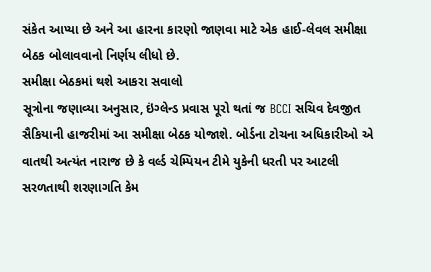સંકેત આપ્યા છે અને આ હારના કારણો જાણવા માટે એક હાઈ-લેવલ સમીક્ષા બેઠક બોલાવવાનો નિર્ણય લીધો છે.
સમીક્ષા બેઠકમાં થશે આકરા સવાલો
સૂત્રોના જણાવ્યા અનુસાર, ઇંગ્લેન્ડ પ્રવાસ પૂરો થતાં જ BCCI સચિવ દેવજીત સૈકિયાની હાજરીમાં આ સમીક્ષા બેઠક યોજાશે. બોર્ડના ટોચના અધિકારીઓ એ વાતથી અત્યંત નારાજ છે કે વર્લ્ડ ચેમ્પિયન ટીમે યુકેની ધરતી પર આટલી સરળતાથી શરણાગતિ કેમ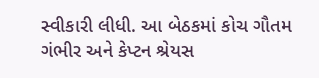સ્વીકારી લીધી. આ બેઠકમાં કોચ ગૌતમ ગંભીર અને કેપ્ટન શ્રેયસ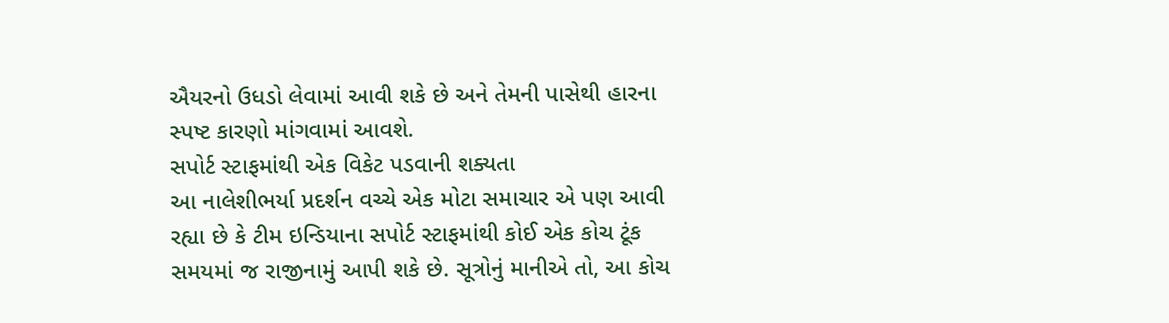ઐયરનો ઉધડો લેવામાં આવી શકે છે અને તેમની પાસેથી હારના સ્પષ્ટ કારણો માંગવામાં આવશે.
સપોર્ટ સ્ટાફમાંથી એક વિકેટ પડવાની શક્યતા
આ નાલેશીભર્યા પ્રદર્શન વચ્ચે એક મોટા સમાચાર એ પણ આવી રહ્યા છે કે ટીમ ઇન્ડિયાના સપોર્ટ સ્ટાફમાંથી કોઈ એક કોચ ટૂંક સમયમાં જ રાજીનામું આપી શકે છે. સૂત્રોનું માનીએ તો, આ કોચ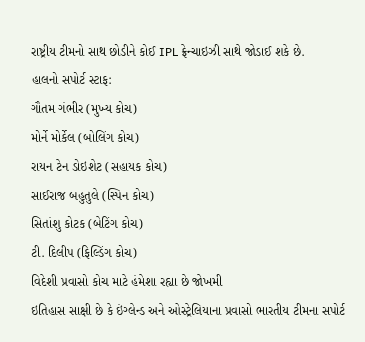રાષ્ટ્રીય ટીમનો સાથ છોડીને કોઈ IPL ફ્રેન્ચાઇઝી સાથે જોડાઈ શકે છે.
હાલનો સપોર્ટ સ્ટાફ:
ગૌતમ ગંભીર (મુખ્ય કોચ)
મોર્ને મોર્કેલ (બોલિંગ કોચ)
રાયન ટેન ડોઇશેટ (સહાયક કોચ)
સાઈરાજ બહુતુલે (સ્પિન કોચ)
સિતાંશુ કોટક (બેટિંગ કોચ)
ટી. દિલીપ (ફિલ્ડિંગ કોચ)
વિદેશી પ્રવાસો કોચ માટે હંમેશા રહ્યા છે જોખમી
ઇતિહાસ સાક્ષી છે કે ઇંગ્લેન્ડ અને ઓસ્ટ્રેલિયાના પ્રવાસો ભારતીય ટીમના સપોર્ટ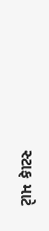સ્ટાફ માટે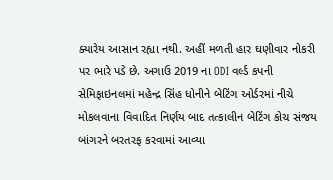ક્યારેય આસાન રહ્યા નથી. અહીં મળતી હાર ઘણીવાર નોકરી પર ભારે પડે છે. અગાઉ 2019 ના ODI વર્લ્ડ કપની સેમિફાઇનલમાં મહેન્દ્ર સિંહ ધોનીને બેટિંગ ઓર્ડરમાં નીચે મોકલવાના વિવાદિત નિર્ણય બાદ તત્કાલીન બેટિંગ કોચ સંજય બાંગરને બરતરફ કરવામાં આવ્યા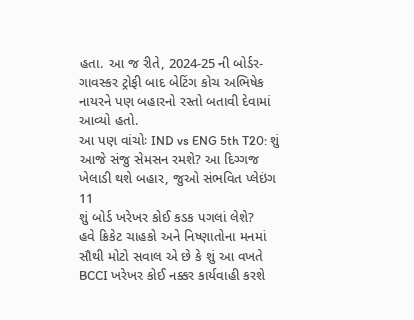હતા. આ જ રીતે, 2024-25 ની બોર્ડર-ગાવસ્કર ટ્રોફી બાદ બેટિંગ કોચ અભિષેક નાયરને પણ બહારનો રસ્તો બતાવી દેવામાં આવ્યો હતો.
આ પણ વાંચોઃ IND vs ENG 5th T20: શું આજે સંજુ સેમસન રમશે? આ દિગ્ગજ ખેલાડી થશે બહાર, જુઓ સંભવિત પ્લેઇંગ 11
શું બોર્ડ ખરેખર કોઈ કડક પગલાં લેશે?
હવે ક્રિકેટ ચાહકો અને નિષ્ણાતોના મનમાં સૌથી મોટો સવાલ એ છે કે શું આ વખતે BCCI ખરેખર કોઈ નક્કર કાર્યવાહી કરશે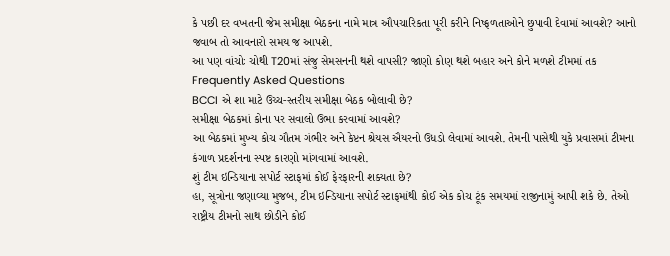કે પછી દર વખતની જેમ સમીક્ષા બેઠકના નામે માત્ર ઔપચારિકતા પૂરી કરીને નિષ્ફળતાઓને છુપાવી દેવામાં આવશે? આનો જવાબ તો આવનારો સમય જ આપશે.
આ પણ વાંચોઃ ચોથી T20માં સંજુ સેમસનની થશે વાપસી? જાણો કોણ થશે બહાર અને કોને મળશે ટીમમાં તક
Frequently Asked Questions
BCCI એ શા માટે ઉચ્ચ-સ્તરીય સમીક્ષા બેઠક બોલાવી છે?
સમીક્ષા બેઠકમાં કોના પર સવાલો ઉભા કરવામાં આવશે?
આ બેઠકમાં મુખ્ય કોચ ગૌતમ ગંભીર અને કેપ્ટન શ્રેયસ ઐયરનો ઉધડો લેવામાં આવશે. તેમની પાસેથી યુકે પ્રવાસમાં ટીમના કંગાળ પ્રદર્શનના સ્પષ્ટ કારણો માંગવામાં આવશે.
શું ટીમ ઇન્ડિયાના સપોર્ટ સ્ટાફમાં કોઈ ફેરફારની શક્યતા છે?
હા, સૂત્રોના જણાવ્યા મુજબ, ટીમ ઇન્ડિયાના સપોર્ટ સ્ટાફમાંથી કોઈ એક કોચ ટૂંક સમયમાં રાજીનામું આપી શકે છે. તેઓ રાષ્ટ્રીય ટીમનો સાથ છોડીને કોઈ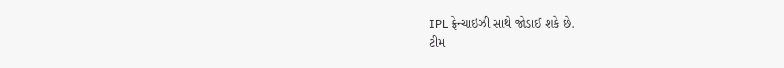IPL ફ્રેન્ચાઇઝી સાથે જોડાઈ શકે છે.
ટીમ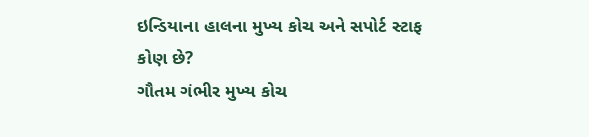ઇન્ડિયાના હાલના મુખ્ય કોચ અને સપોર્ટ સ્ટાફ કોણ છે?
ગૌતમ ગંભીર મુખ્ય કોચ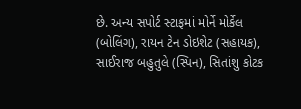છે. અન્ય સપોર્ટ સ્ટાફમાં મોર્ને મોર્કેલ (બોલિંગ), રાયન ટેન ડોઇશેટ (સહાયક), સાઈરાજ બહુતુલે (સ્પિન), સિતાંશુ કોટક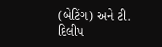(બેટિંગ) અને ટી. દિલીપ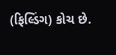(ફિલ્ડિંગ) કોચ છે.